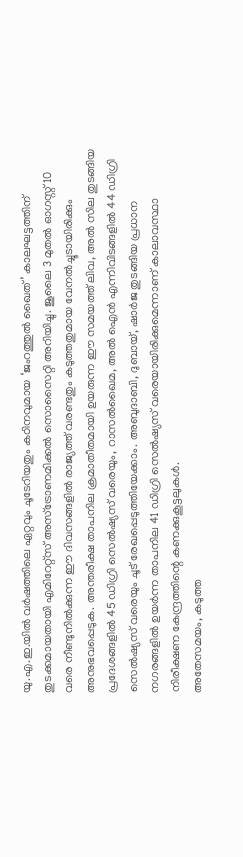യു.എ.ഇ.യിൽ വർഷത്തിലെ ഏറ്റവും ചൂടേറിയതും കഠിനവുമായ ‘ജംറത്തുൽ ഖൈത്’ കാലഘട്ടത്തിന് തുടക്കമായതായി എമിറേറ്റ്സ് അസ്ട്രോണമിക്കൽ സൊസൈറ്റി അറിയിച്ചു. ജൂലൈ 3 മുതൽ ഓഗസ്റ്റ് 10 വരെ നീണ്ടുനിൽക്കുന്ന ഈ ദിവസങ്ങളിൽ രാജ്യത്ത് വരണ്ടതും കടുത്തതുമായ വേനൽച്ചൂടായിരിക്കും അനുഭവപ്പെടുക. അന്തരീക്ഷ താപനില ക്രമാതീതമായി ഉയരുന്ന ഈ സമയത്ത് ലിവ, അൽ സില തുടങ്ങിയ പ്രദേശങ്ങളിൽ 45 ഡിഗ്രി സെൽഷ്യസ് വരെയും, റാസൽഖൈമ, അൽ ഐൻ എന്നിവിടങ്ങളിൽ 44 ഡിഗ്രി സെൽഷ്യസ് വരെയും ചൂട് രേഖപ്പെടുത്തിയേക്കാം. അബുദാബി, ദുബായ്, ഷാർജ തുടങ്ങിയ പ്രധാന നഗരങ്ങളിൽ ഉയർന്ന താപനില 41 ഡിഗ്രി സെൽഷ്യസ് വരെയായിരിക്കുമെന്നാണ് കാലാവസ്ഥാ നിരീക്ഷണ കേന്ദ്രത്തിന്റെ കണക്കുകൂട്ടലുകൾ.
അതേസമയം, കടുത്ത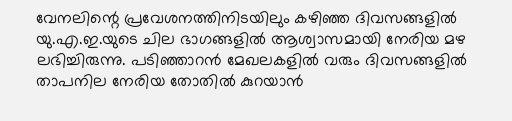വേനലിന്റെ പ്രവേശനത്തിനിടയിലും കഴിഞ്ഞ ദിവസങ്ങളിൽ യു.എ.ഇ.യുടെ ചില ഭാഗങ്ങളിൽ ആശ്വാസമായി നേരിയ മഴ ലഭിച്ചിരുന്നു. പടിഞ്ഞാറൻ മേഖലകളിൽ വരും ദിവസങ്ങളിൽ താപനില നേരിയ തോതിൽ കുറയാൻ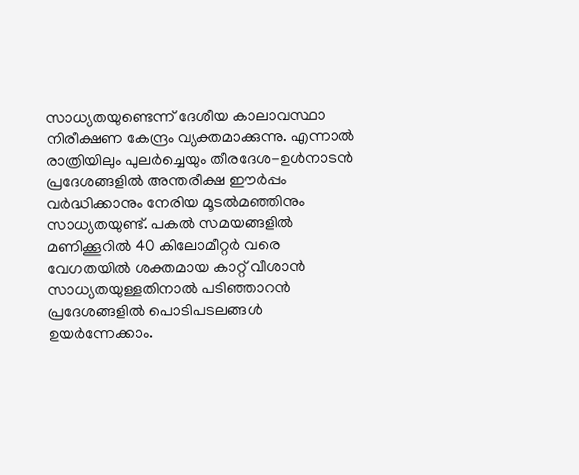സാധ്യതയുണ്ടെന്ന് ദേശീയ കാലാവസ്ഥാ നിരീക്ഷണ കേന്ദ്രം വ്യക്തമാക്കുന്നു. എന്നാൽ രാത്രിയിലും പുലർച്ചെയും തീരദേശ-ഉൾനാടൻ പ്രദേശങ്ങളിൽ അന്തരീക്ഷ ഈർപ്പം വർദ്ധിക്കാനും നേരിയ മൂടൽമഞ്ഞിനും സാധ്യതയുണ്ട്. പകൽ സമയങ്ങളിൽ മണിക്കൂറിൽ 40 കിലോമീറ്റർ വരെ വേഗതയിൽ ശക്തമായ കാറ്റ് വീശാൻ സാധ്യതയുള്ളതിനാൽ പടിഞ്ഞാറൻ പ്രദേശങ്ങളിൽ പൊടിപടലങ്ങൾ ഉയർന്നേക്കാം.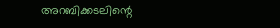അറബിക്കടലിന്റെ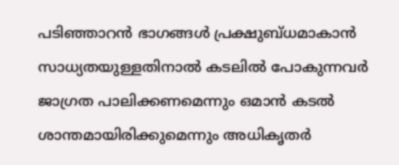പടിഞ്ഞാറൻ ഭാഗങ്ങൾ പ്രക്ഷുബ്ധമാകാൻ സാധ്യതയുള്ളതിനാൽ കടലിൽ പോകുന്നവർ ജാഗ്രത പാലിക്കണമെന്നും ഒമാൻ കടൽ ശാന്തമായിരിക്കുമെന്നും അധികൃതർ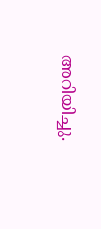അറിയിച്ചു.